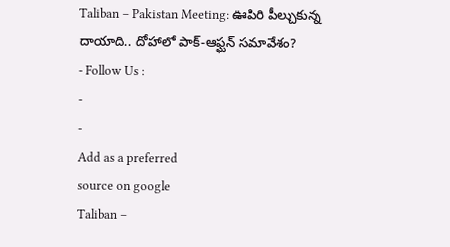Taliban – Pakistan Meeting: ఊపిరి పీల్చుకున్న దాయాది.. దోహాలో పాక్-ఆఫ్ఘన్ సమావేశం?
- Follow Us :
-
-
Add as a preferred
source on google
Taliban –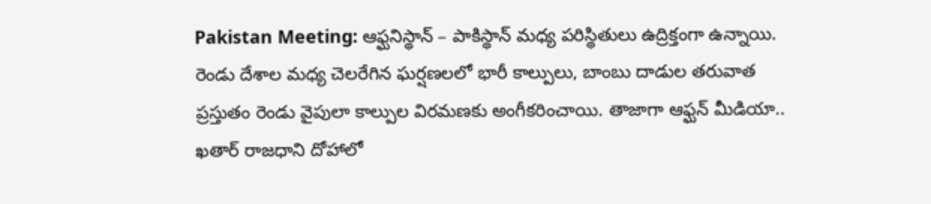Pakistan Meeting: ఆఫ్ఘనిస్థాన్ – పాకిస్థాన్ మధ్య పరిస్థితులు ఉద్రిక్తంగా ఉన్నాయి. రెండు దేశాల మధ్య చెలరేగిన ఘర్షణలలో భారీ కాల్పులు, బాంబు దాడుల తరువాత ప్రస్తుతం రెండు వైపులా కాల్పుల విరమణకు అంగీకరించాయి. తాజాగా ఆఫ్ఘన్ మీడియా.. ఖతార్ రాజధాని దోహాలో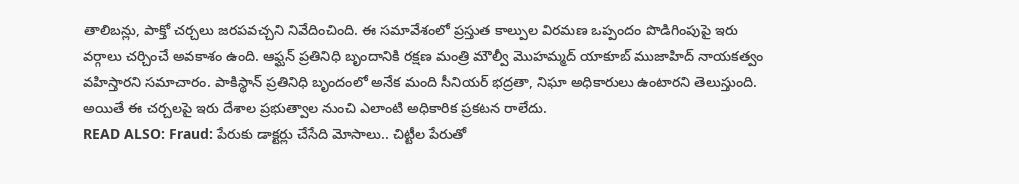తాలిబన్లు, పాక్తో చర్చలు జరపవచ్చని నివేదించింది. ఈ సమావేశంలో ప్రస్తుత కాల్పుల విరమణ ఒప్పందం పొడిగింపుపై ఇరు వర్గాలు చర్చించే అవకాశం ఉంది. ఆఫ్ఘన్ ప్రతినిధి బృందానికి రక్షణ మంత్రి మౌల్వీ మొహమ్మద్ యాకూబ్ ముజాహిద్ నాయకత్వం వహిస్తారని సమాచారం. పాకిస్థాన్ ప్రతినిధి బృందంలో అనేక మంది సీనియర్ భద్రతా, నిఘా అధికారులు ఉంటారని తెలుస్తుంది. అయితే ఈ చర్చలపై ఇరు దేశాల ప్రభుత్వాల నుంచి ఎలాంటి అధికారిక ప్రకటన రాలేదు.
READ ALSO: Fraud: పేరుకు డాక్టర్లు చేసేది మోసాలు.. చిట్టీల పేరుతో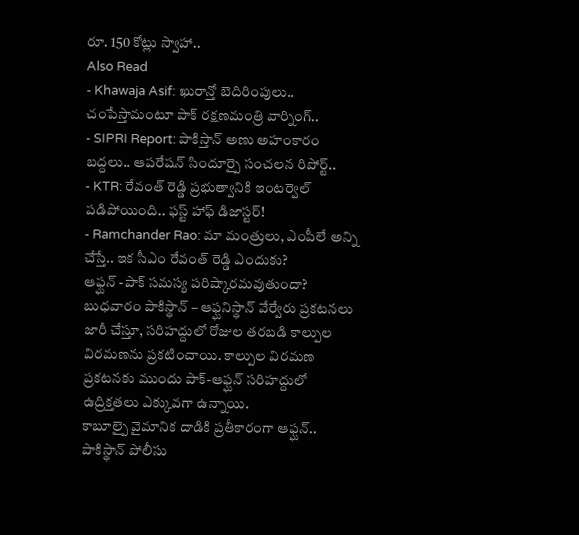రూ. 150 కోట్లు స్వాహా..
Also Read
- Khawaja Asif: ఖురాన్తో బెదిరింపులు.. చంపేస్తామంటూ పాక్ రక్షణమంత్రి వార్నింగ్..
- SIPRI Report: పాకిస్తాన్ అణు అహంకారం బద్దలు.. ఆపరేషన్ సిందూర్పై సంచలన రిపోర్ట్..
- KTR: రేవంత్ రెడ్డి ప్రభుత్వానికి ఇంటర్వెల్ పడిపోయింది.. ఫస్ట్ హాఫ్ డిజాస్టర్!
- Ramchander Rao: మా మంత్రులు, ఎంపీలే అన్ని చేస్తే.. ఇక సీఎం రేవంత్ రెడ్డి ఎందుకు?
ఆఫ్ఘన్ -పాక్ సమస్య పరిష్కారమవుతుందా?
బుధవారం పాకిస్థాన్ – ఆఫ్ఘనిస్థాన్ వేర్వేరు ప్రకటనలు జారీ చేస్తూ, సరిహద్దులో రోజుల తరబడి కాల్పుల విరమణను ప్రకటించాయి. కాల్పుల విరమణ ప్రకటనకు ముందు పాక్-ఆఫ్ఘన్ సరిహద్దులో ఉద్రిక్తతలు ఎక్కువగా ఉన్నాయి.
కాబూల్పై వైమానిక దాడికి ప్రతీకారంగా ఆఫ్ఘన్.. పాకిస్థాన్ పోలీసు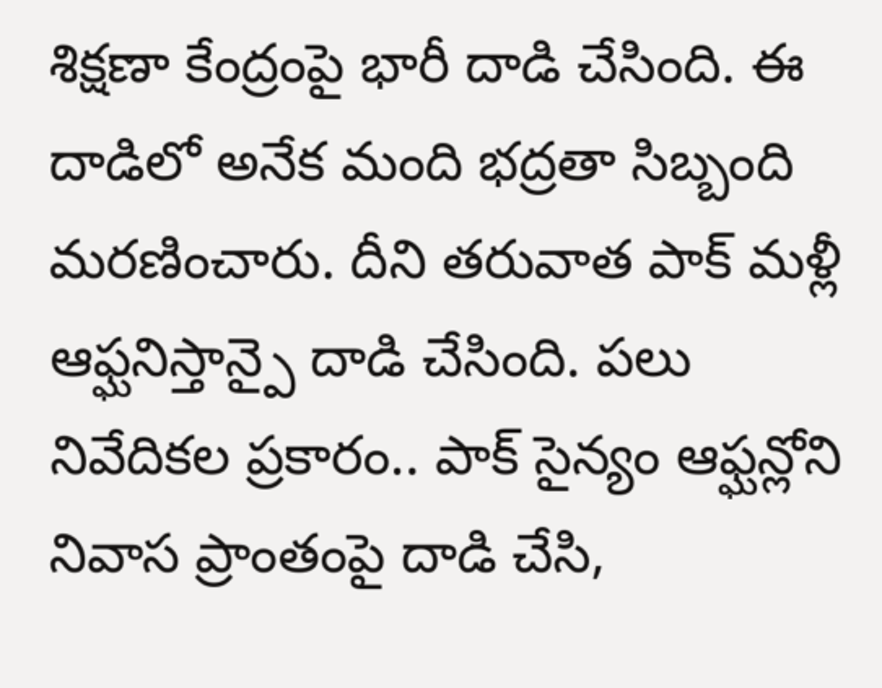శిక్షణా కేంద్రంపై భారీ దాడి చేసింది. ఈ దాడిలో అనేక మంది భద్రతా సిబ్బంది మరణించారు. దీని తరువాత పాక్ మళ్లీ ఆఫ్ఘనిస్తాన్పై దాడి చేసింది. పలు నివేదికల ప్రకారం.. పాక్ సైన్యం ఆఫ్ఘన్లోని నివాస ప్రాంతంపై దాడి చేసి,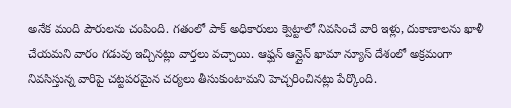అనేక మంది పౌరులను చంపింది. గతంలో పాక్ అధికారులు క్వెట్టాలో నివసించే వారి ఇళ్లు, దుకాణాలను ఖాళీ చేయమని వారం గడువు ఇచ్చినట్లు వార్తలు వచ్చాయి. ఆఫ్ఘన్ ఆన్లైన్ ఖామా న్యూస్ దేశంలో అక్రమంగా నివసిస్తున్న వారిపై చట్టపరమైన చర్యలు తీసుకుంటామని హెచ్చరించినట్లు పేర్కొంది.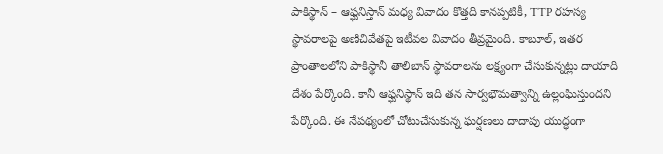పాకిస్థాన్ – ఆఫ్ఘనిస్తాన్ మధ్య వివాదం కొత్తది కానప్పటికీ, TTP రహస్య స్థావరాలపై అణిచివేతపై ఇటీవల వివాదం తీవ్రమైంది. కాబూల్, ఇతర ప్రాంతాలలోని పాకిస్థానీ తాలిబాన్ స్థావరాలను లక్ష్యంగా చేసుకున్నట్లు దాయాది దేశం పేర్కొంది. కానీ ఆఫ్ఘనిస్థాన్ ఇది తన సార్వభౌమత్వాన్ని ఉల్లంఘిస్తుందని పేర్కొంది. ఈ నేపథ్యంలో చోటుచేసుకున్న ఘర్షణలు దాదాపు యుద్ధంగా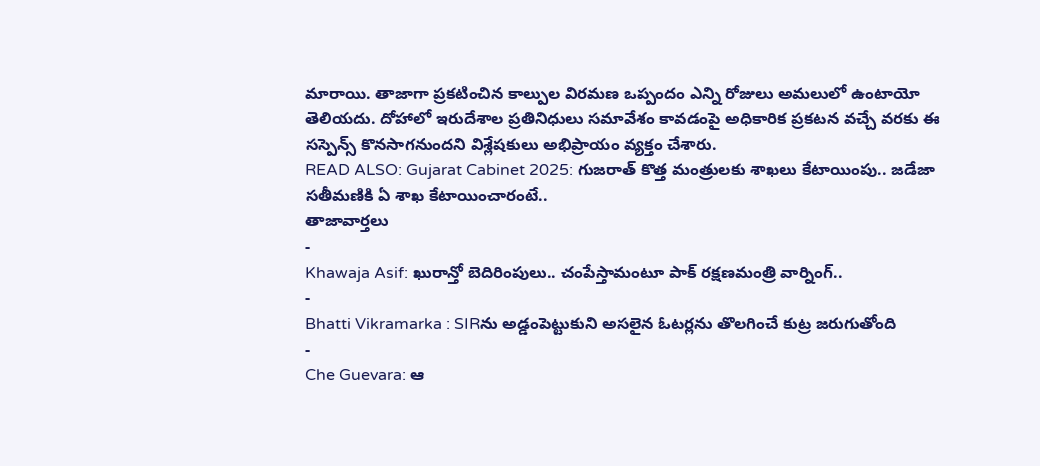మారాయి. తాజాగా ప్రకటించిన కాల్పుల విరమణ ఒప్పందం ఎన్ని రోజులు అమలులో ఉంటాయో తెలియదు. దోహాలో ఇరుదేశాల ప్రతినిధులు సమావేశం కావడంపై అధికారిక ప్రకటన వచ్చే వరకు ఈ సస్పెన్స్ కొనసాగనుందని విశ్లేషకులు అభిప్రాయం వ్యక్తం చేశారు.
READ ALSO: Gujarat Cabinet 2025: గుజరాత్ కొత్త మంత్రులకు శాఖలు కేటాయింపు.. జడేజా సతీమణికి ఏ శాఖ కేటాయించారంటే..
తాజావార్తలు
-
Khawaja Asif: ఖురాన్తో బెదిరింపులు.. చంపేస్తామంటూ పాక్ రక్షణమంత్రి వార్నింగ్..
-
Bhatti Vikramarka : SIRను అడ్డంపెట్టుకుని అసలైన ఓటర్లను తొలగించే కుట్ర జరుగుతోంది
-
Che Guevara: ఆ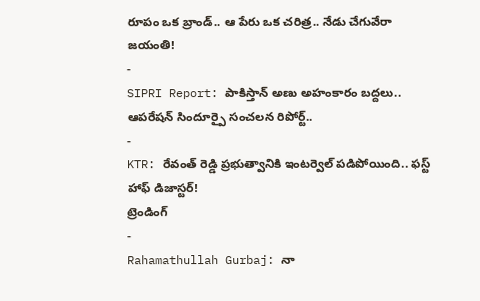రూపం ఒక బ్రాండ్.. ఆ పేరు ఒక చరిత్ర.. నేడు చేగువేరా జయంతి!
-
SIPRI Report: పాకిస్తాన్ అణు అహంకారం బద్దలు.. ఆపరేషన్ సిందూర్పై సంచలన రిపోర్ట్..
-
KTR: రేవంత్ రెడ్డి ప్రభుత్వానికి ఇంటర్వెల్ పడిపోయింది.. ఫస్ట్ హాఫ్ డిజాస్టర్!
ట్రెండింగ్
-
Rahamathullah Gurbaj: నా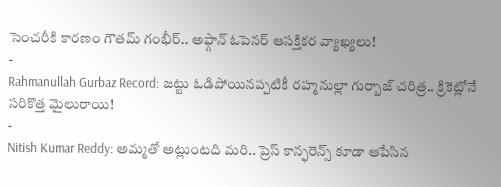సెంచరీకి కారణం గౌతమ్ గంభీర్.. అఫ్గాన్ ఓపెనర్ ఆసక్తికర వ్యాఖ్యలు!
-
Rahmanullah Gurbaz Record: జట్టు ఓడిపోయినప్పటికీ రహ్మనుల్లా గుర్బాజ్ చరిత్ర.. క్రికెట్లోనే సరికొత్త మైలురాయి!
-
Nitish Kumar Reddy: అమ్మతో అట్లుంటది మరి.. ప్రెస్ కాన్ఫరెన్స్ కూడా ఆపేసిన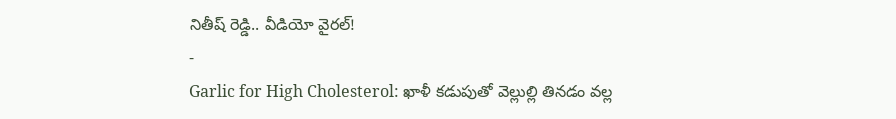నితీష్ రెడ్డి.. వీడియో వైరల్!
-
Garlic for High Cholesterol: ఖాళీ కడుపుతో వెల్లుల్లి తినడం వల్ల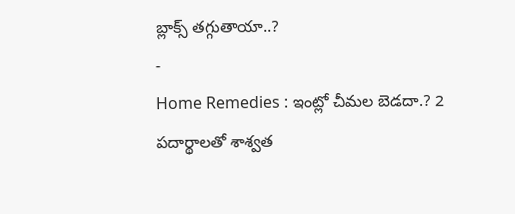బ్లాక్స్ తగ్గుతాయా..?
-
Home Remedies : ఇంట్లో చీమల బెడదా.? 2 పదార్థాలతో శాశ్వత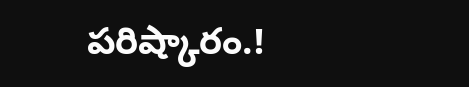పరిష్కారం.!